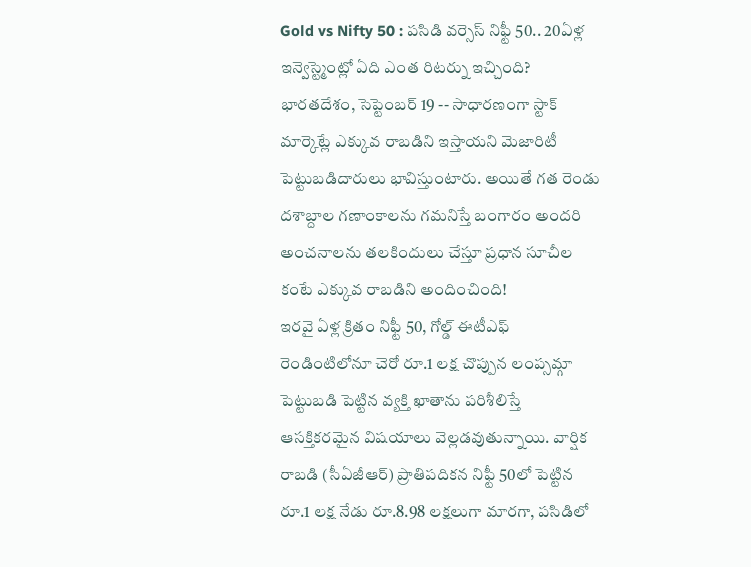Gold vs Nifty 50 : పసిడి వర్సెస్ నిఫ్టీ 50.. 20ఏళ్ల ఇన్వెస్ట్మెంట్లో ఏది ఎంత రిటర్ను ఇచ్చింది?
భారతదేశం, సెప్టెంబర్ 19 -- సాధారణంగా స్టాక్ మార్కెట్లే ఎక్కువ రాబడిని ఇస్తాయని మెజారిటీ పెట్టుబడిదారులు భావిస్తుంటారు. అయితే గత రెండు దశాబ్దాల గణాంకాలను గమనిస్తే బంగారం అందరి అంచనాలను తలకిందులు చేస్తూ ప్రధాన సూచీల కంటే ఎక్కువ రాబడిని అందించింది!
ఇరవై ఏళ్ల క్రితం నిఫ్టీ 50, గోల్డ్ ఈటీఎఫ్ రెండింటిలోనూ చెరో రూ.1 లక్ష చొప్పున లంప్సమ్గా పెట్టుబడి పెట్టిన వ్యక్తి ఖాతాను పరిశీలిస్తే ఆసక్తికరమైన విషయాలు వెల్లడవుతున్నాయి. వార్షిక రాబడి (సీఏజీఆర్) ప్రాతిపదికన నిఫ్టీ 50లో పెట్టిన రూ.1 లక్ష నేడు రూ.8.98 లక్షలుగా మారగా, పసిడిలో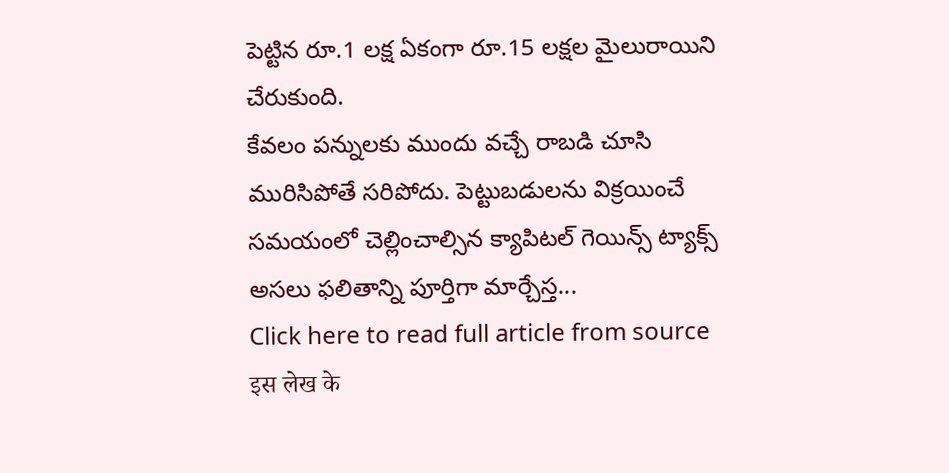పెట్టిన రూ.1 లక్ష ఏకంగా రూ.15 లక్షల మైలురాయిని చేరుకుంది.
కేవలం పన్నులకు ముందు వచ్చే రాబడి చూసి మురిసిపోతే సరిపోదు. పెట్టుబడులను విక్రయించే సమయంలో చెల్లించాల్సిన క్యాపిటల్ గెయిన్స్ ట్యాక్స్ అసలు ఫలితాన్ని పూర్తిగా మార్చేస్త...
Click here to read full article from source
इस लेख के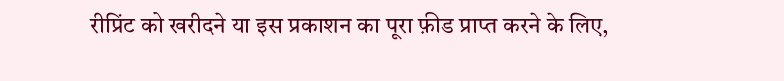रीप्रिंट को खरीदने या इस प्रकाशन का पूरा फ़ीड प्राप्त करने के लिए,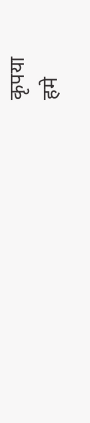कृपया
हमे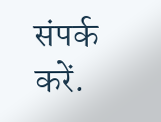संपर्क करें.